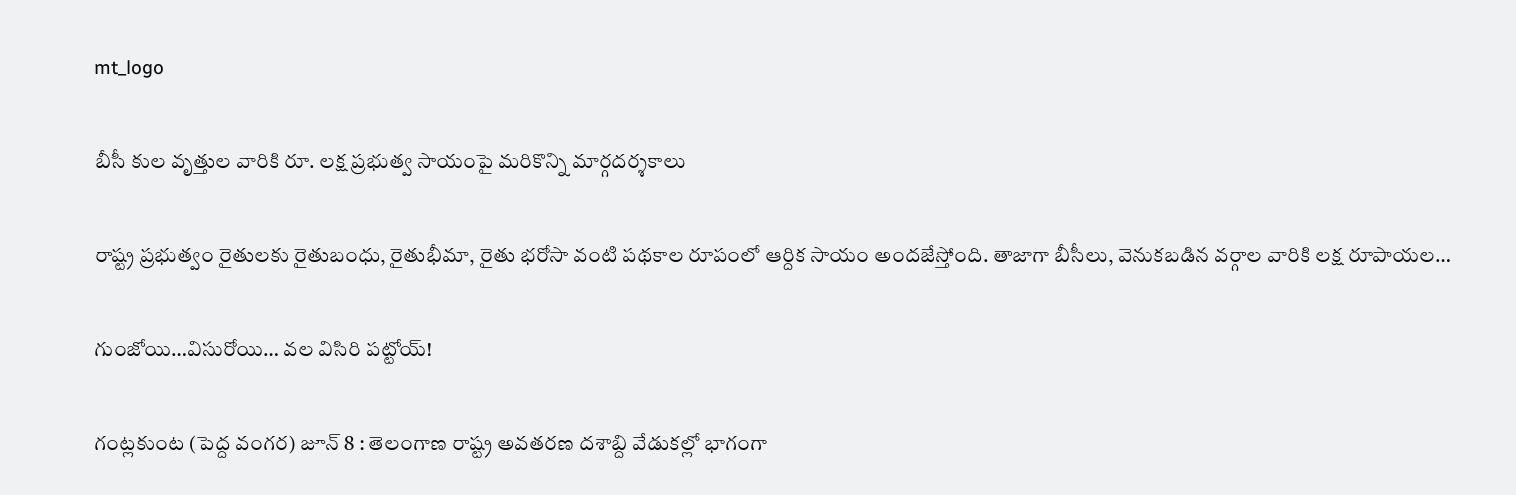mt_logo

బీసీ కుల వృత్తుల వారికి రూ. లక్ష ప్రభుత్వ సాయంపై మరికొన్ని మార్గదర్శకాలు

రాష్ట్ర ప్రభుత్వం రైతులకు రైతుబంధు, రైతుభీమా, రైతు భరోసా వంటి పథకాల రూపంలో ఆర్దిక సాయం అందజేస్తోంది. తాజాగా బీసీలు, వెనుకబడిన వర్గాల వారికి లక్ష రూపాయల…

గుంజోయి…విసురోయి… వల విసిరి పట్టోయ్!

గంట్లకుంట (పెద్ద వంగర) జూన్ 8 : తెలంగాణ రాష్ట్ర అవతరణ దశాబ్ది వేడుకల్లో భాగంగా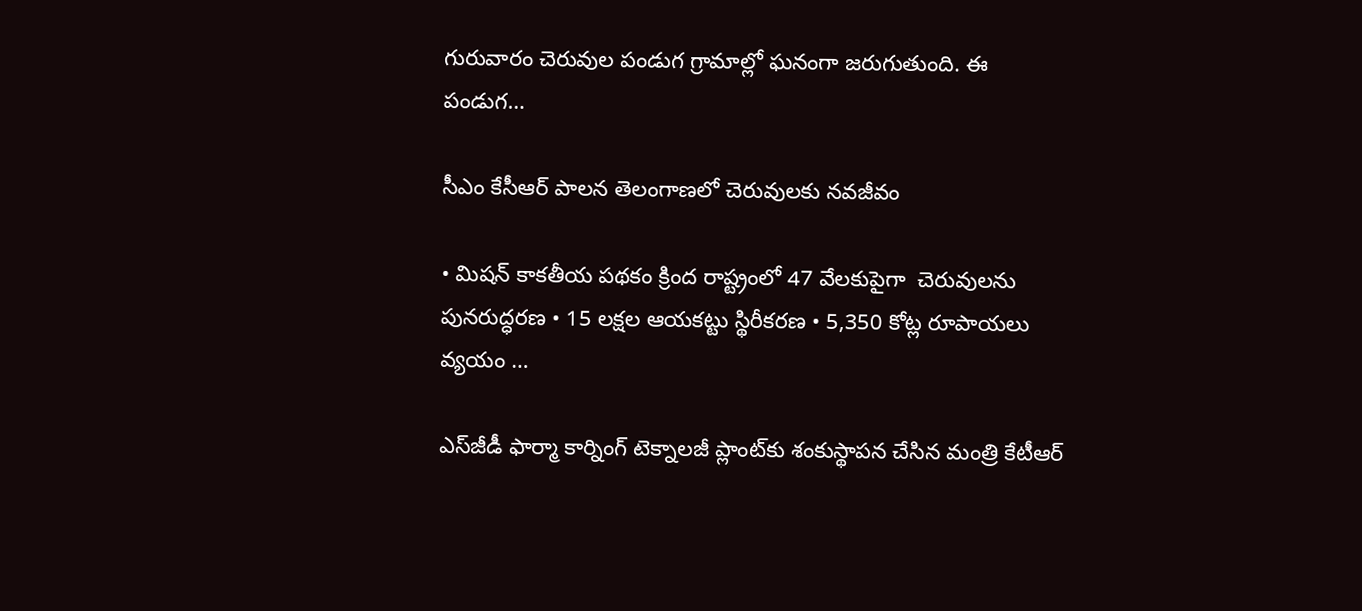గురువారం చెరువుల పండుగ గ్రామాల్లో ఘనంగా జరుగుతుంది. ఈ పండుగ…

సీఎం కేసీఆర్ పాలన తెలంగాణలో చెరువులకు నవజీవం

• మిషన్ కాకతీయ పథకం క్రింద రాష్ట్రంలో 47 వేలకుపైగా  చెరువులను పునరుద్ధరణ • 15 లక్షల ఆయకట్టు స్థిరీకరణ • 5,350 కోట్ల రూపాయలు వ్యయం …

ఎస్‌జీడీ ఫార్మా కార్నింగ్‌ టెక్నాలజీ ప్లాంట్‌కు శంకుస్థాపన చేసిన మంత్రి కేటీఆర్‌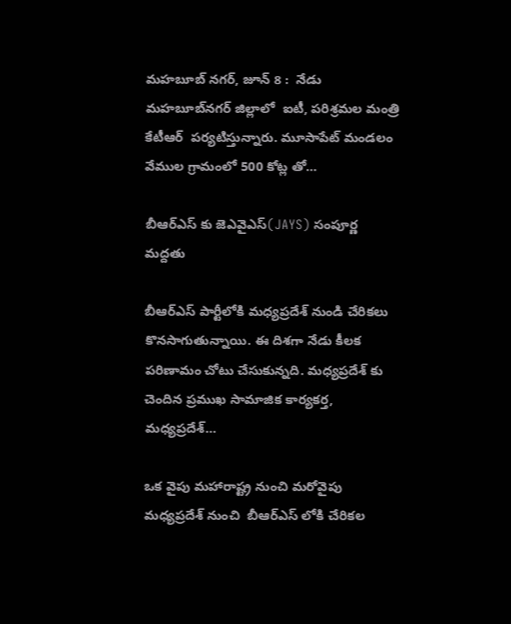మహబూబ్ నగర్, జూన్ 8 :  నేడు మహబూబ్‌నగర్‌ జిల్లాలో  ఐటీ, పరిశ్రమల మంత్రి కేటీఆర్‌  పర్యటిస్తున్నారు. మూసాపేట్ మండలం వేముల గ్రామంలో 500 కోట్ల తో…

బీఆర్ఎస్ కు జెఎవైఎస్(JAYS) సంపూర్ణ మద్దతు

బీఆర్ఎస్ పార్టీలోకి మధ్యప్రదేశ్ నుండి చేరికలు కొనసాగుతున్నాయి. ఈ దిశగా నేడు కీలక పరిణామం చోటు చేసుకున్నది. మధ్యప్రదేశ్ కు చెందిన ప్రముఖ సామాజిక కార్యకర్త, మధ్యప్రదేశ్…

ఒక వైపు మహారాష్ట్ర నుంచి మరోవైపు మధ్యప్రదేశ్ నుంచి  బీఆర్ఎస్ లోకి చేరికల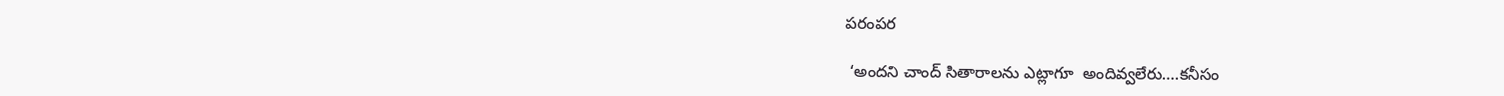పరంపర

 ‘అందని చాంద్ సితారాలను ఎట్లాగూ  అందివ్వలేరు….కనీసం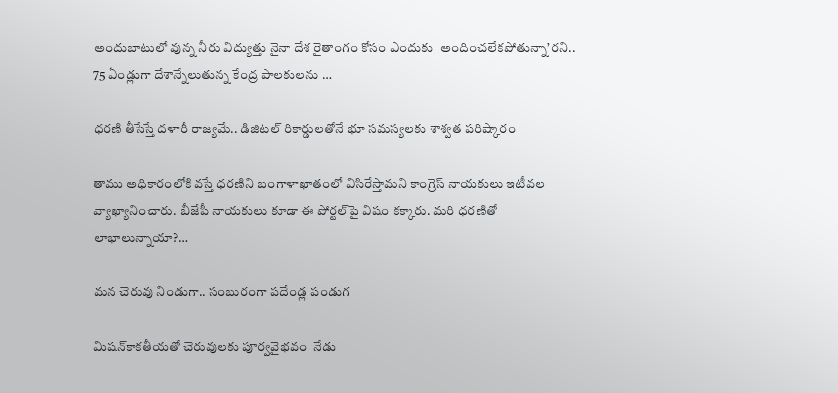అందుబాటులో వున్న నీరు విద్యుత్తు నైనా దేశ రైతాంగం కోసం ఎందుకు  అందించలేకపోతున్నా’రని.. 75 ఏండ్లుగా దేశాన్నేలుతున్న కేంద్ర పాలకులను …

ధ‌ర‌ణి తీసేస్తే ద‌ళారీ రాజ్య‌మే.. డిజిటల్‌ రికార్డులతోనే భూ స‌మ‌స్య‌ల‌కు శాశ్వ‌త‌ ప‌రిష్కారం

తాము అధికారంలోకి వ‌స్తే ధ‌ర‌ణిని బంగాళాఖాతంలో విసిరేస్తామ‌ని కాంగ్రెస్ నాయ‌కులు ఇటీవ‌ల వ్యాఖ్యానించారు. బీజేపీ నాయ‌కులు కూడా ఈ పోర్ట‌ల్‌పై విషం క‌క్కారు. మ‌రి ధ‌ర‌ణితో లాభాలున్నాయా?…

మ‌న చెరువు నిండుగా.. సంబురంగా ప‌దేండ్ల పండుగ‌

మిషన్‌కాకతీయతో చెరువులకు పూర్వవైభవం  నేడు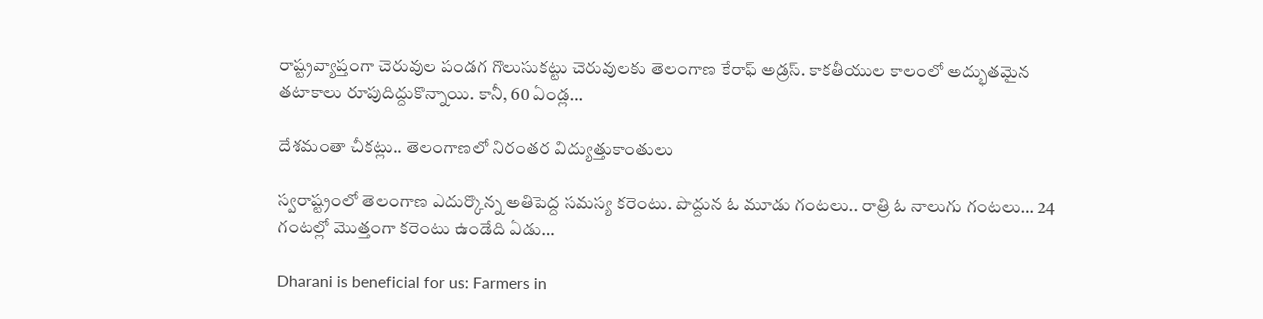రాష్ట్రవ్యాప్తంగా చెరువుల పండగ గొలుసుక‌ట్టు చెరువుల‌కు తెలంగాణ కేరాఫ్ అడ్ర‌స్‌. కాక‌తీయుల కాలంలో అద్భుత‌మైన త‌టాకాలు రూపుదిద్దుకొన్నాయి. కానీ, 60 ఏండ్ల…

దేశ‌మంతా చీక‌ట్లు.. తెలంగాణ‌లో నిరంత‌ర విద్యుత్తుకాంతులు

స్వ‌రాష్ట్రంలో తెలంగాణ ఎదుర్కొన్న అతిపెద్ద స‌మ‌స్య క‌రెంటు. పొద్దున ఓ మూడు గంట‌లు.. రాత్రి ఓ నాలుగు గంట‌లు… 24 గంట‌ల్లో మొత్తంగా క‌రెంటు ఉండేది ఏడు…

Dharani is beneficial for us: Farmers in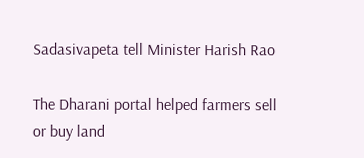Sadasivapeta tell Minister Harish Rao

The Dharani portal helped farmers sell or buy land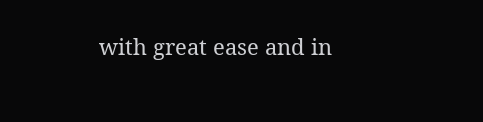with great ease and in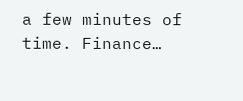a few minutes of time. Finance…